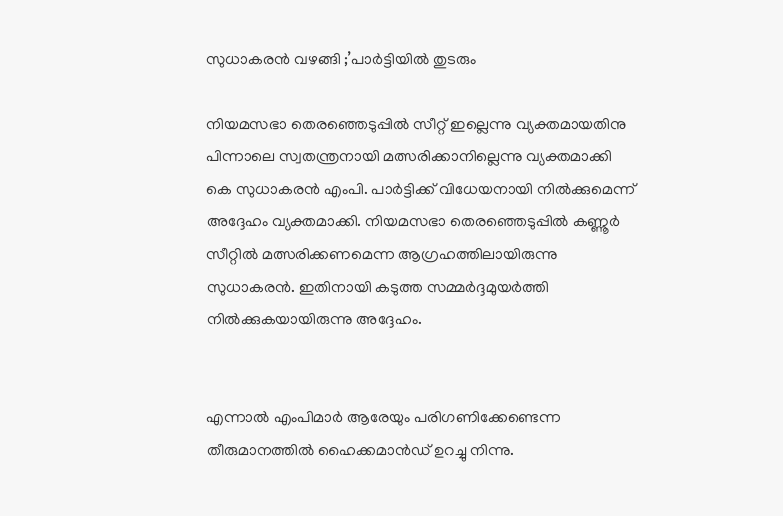സുധാകരൻ വഴങ്ങി ;’പാര്‍ട്ടിയില്‍ തുടരും

നിയമസഭാ തെരഞ്ഞെടുപ്പില്‍ സീറ്റ് ഇല്ലെന്നു വ്യക്തമായതിനു പിന്നാലെ സ്വതന്ത്രനായി മത്സരിക്കാനില്ലെന്നു വ്യക്തമാക്കി കെ സുധാകരന്‍ എംപി. പാര്‍ട്ടിക്ക് വിധേയനായി നില്‍ക്കുമെന്ന് അദ്ദേഹം വ്യക്തമാക്കി. നിയമസഭാ തെരഞ്ഞെടുപ്പില്‍ കണ്ണൂര്‍ സീറ്റില്‍ മത്സരിക്കണമെന്ന ആഗ്രഹത്തിലായിരുന്നു സുധാകരന്‍. ഇതിനായി കടുത്ത സമ്മർദ്ദമുയർത്തി നിൽക്കുകയായിരുന്നു അദ്ദേഹം.


എന്നാല്‍ എംപിമാര്‍ ആരേയും പരിഗണിക്കേണ്ടെന്ന തീരുമാനത്തില്‍ ഹൈക്കമാന്‍ഡ് ഉറച്ചു നിന്നു.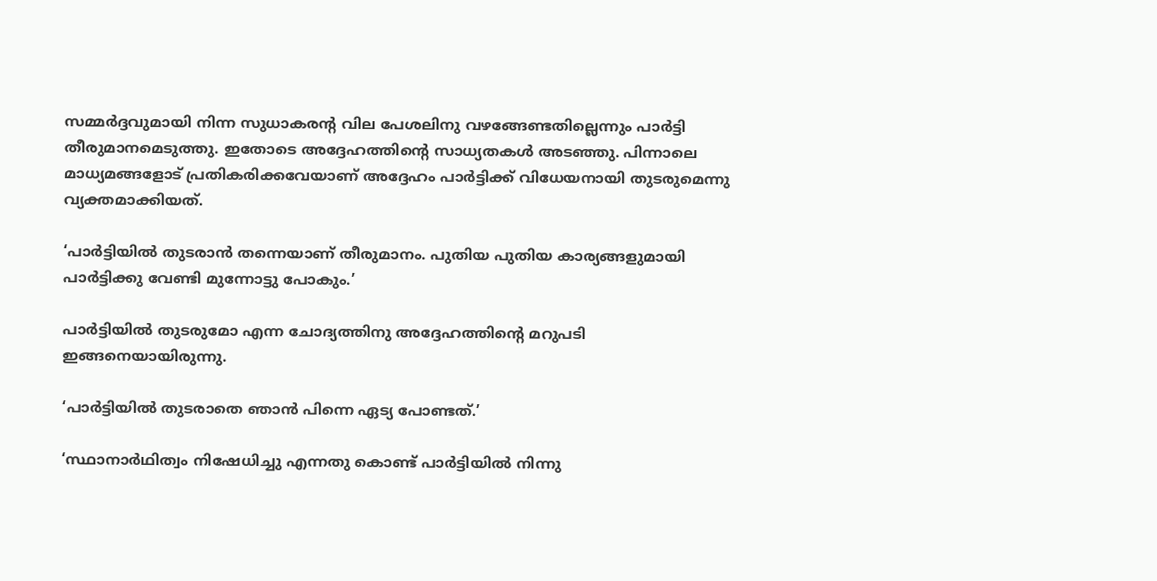സമ്മര്‍ദ്ദവുമായി നിന്ന സുധാകരന്റ വില പേശലിനു വഴങ്ങേണ്ടതില്ലെന്നും പാര്‍ട്ടി തീരുമാനമെടുത്തു. ഇതോടെ അദ്ദേഹത്തിന്റെ സാധ്യതകള്‍ അടഞ്ഞു. പിന്നാലെ മാധ്യമങ്ങളോട് പ്രതികരിക്കവേയാണ് അദ്ദേഹം പാര്‍ട്ടിക്ക് വിധേയനായി തുടരുമെന്നു വ്യക്തമാക്കിയത്.

‘പാര്‍ട്ടിയില്‍ തുടരാന്‍ തന്നെയാണ് തീരുമാനം. പുതിയ പുതിയ കാര്യങ്ങളുമായി പാര്‍ട്ടിക്കു വേണ്ടി മുന്നോട്ടു പോകും.’

പാര്‍ട്ടിയില്‍ തുടരുമോ എന്ന ചോദ്യത്തിനു അദ്ദേഹത്തിന്റെ മറുപടി ഇങ്ങനെയായിരുന്നു.

‘പാര്‍ട്ടിയില്‍ തുടരാതെ ഞാന്‍ പിന്നെ ഏട്യ പോണ്ടത്.’

‘സ്ഥാനാര്‍ഥിത്വം നിഷേധിച്ചു എന്നതു കൊണ്ട് പാര്‍ട്ടിയില്‍ നിന്നു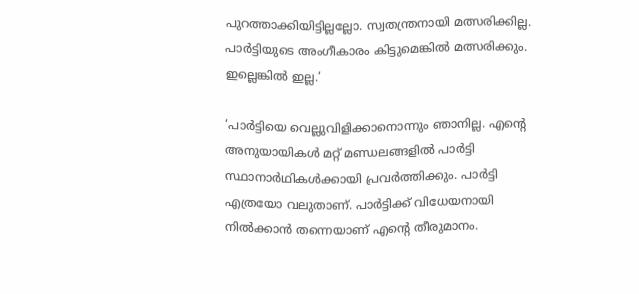പുറത്താക്കിയിട്ടില്ലല്ലോ. സ്വതന്ത്രനായി മത്സരിക്കില്ല. പാര്‍ട്ടിയുടെ അംഗീകാരം കിട്ടുമെങ്കില്‍ മത്സരിക്കും. ഇല്ലെങ്കില്‍ ഇല്ല.’

‘പാര്‍ട്ടിയെ വെല്ലുവിളിക്കാനൊന്നും ഞാനില്ല. എന്റെ അനുയായികള്‍ മറ്റ് മണ്ഡലങ്ങളില്‍ പാര്‍ട്ടി സ്ഥാനാര്‍ഥികള്‍ക്കായി പ്രവര്‍ത്തിക്കും. പാര്‍ട്ടി എത്രയോ വലുതാണ്. പാര്‍ട്ടിക്ക് വിധേയനായി നില്‍ക്കാന്‍ തന്നെയാണ് എന്റെ തീരുമാനം.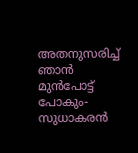അതനുസരിച്ച് ഞാന്‍ മുന്‍പോട്ട് പോകും- സുധാകരൻ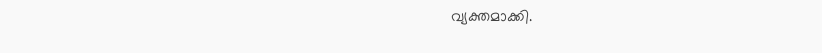വ്യക്തമാക്കി.